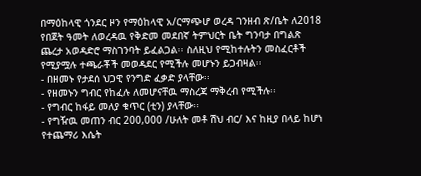በማዕከላዊ ጎንደር ዞን የማዕከላዊ አ/ርማጭሆ ወረዳ ገንዘብ ጽ/ቤት ለ2018 የበጀት ዓመት ለወረዳዉ የቅድመ መደበኛ ትምህርት ቤት ግንባታ በግልጽ ጨረታ አወዳድሮ ማስገንባት ይፈልጋል፡፡ ስለዚህ የሚከተሉትን መስፈርቶች የሚያሟሉ ተጫራቾች መወዳደር የሚችሉ መሆኑን ይጋብዛል፡፡
- በዘመኑ የታደሰ ህጋዊ የንግድ ፈቃድ ያላቸው፡፡
- የዘመኑን ግብር የከፈሉ ለመሆናቸዉ ማስረጃ ማቅረብ የሚችሉ፡፡
- የግብር ከፋይ መለያ ቁጥር (ቲን) ያላቸው፡፡
- የግዥዉ መጠን ብር 200,000 /ሁለት መቶ ሽህ ብር/ እና ከዚያ በላይ ከሆነ የተጨማሪ እሴት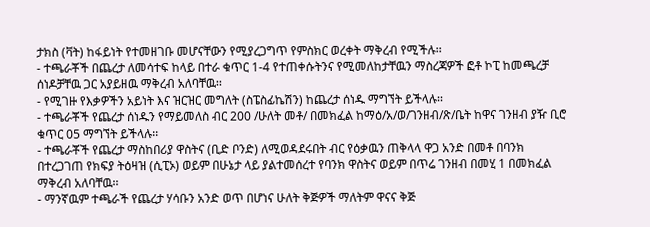ታክስ (ቫት) ከፋይነት የተመዘገቡ መሆናቸውን የሚያረጋግጥ የምስክር ወረቀት ማቅረብ የሚችሉ፡፡
- ተጫራቾች በጨረታ ለመሳተፍ ከላይ በተራ ቁጥር 1-4 የተጠቀሱትንና የሚመለከታቸዉን ማስረጃዎች ፎቶ ኮፒ ከመጫረቻ ሰነዶቻቸዉ ጋር አያይዘዉ ማቅረብ አለባቸዉ፡፡
- የሚገዙ የእቃዎችን አይነት እና ዝርዝር መግለት (ስፔስፊኬሽን) ከጨረታ ሰነዱ ማግኘት ይችላሉ፡፡
- ተጫራቾች የጨረታ ሰነዱን የማይመለስ ብር 200 /ሁለት መቶ/ በመክፈል ከማዕ/አ/ወ/ገንዘብ/ጽ/ቤት ከዋና ገንዘብ ያዥ ቢሮ ቁጥር 05 ማግኘት ይችላሉ፡፡
- ተጫራቾች የጨረታ ማስከበሪያ ዋስትና (ቢድ ቦንድ) ለሚወዳደሩበት ብር የዕቃዉን ጠቅላላ ዋጋ አንድ በመቶ በባንክ በተረጋገጠ የክፍያ ትዕዛዝ (ሲፒኦ) ወይም በሁኔታ ላይ ያልተመሰረተ የባንክ ዋስትና ወይም በጥሬ ገንዘብ በመሂ 1 በመክፈል ማቅረብ አለባቸዉ፡፡
- ማንኛዉም ተጫራች የጨረታ ሃሳቡን አንድ ወጥ በሆነና ሁለት ቅጅዎች ማለትም ዋናና ቅጅ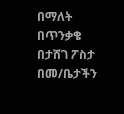በማለት በጥንቃቄ በታሸገ ፖስታ በመ/ቤታችን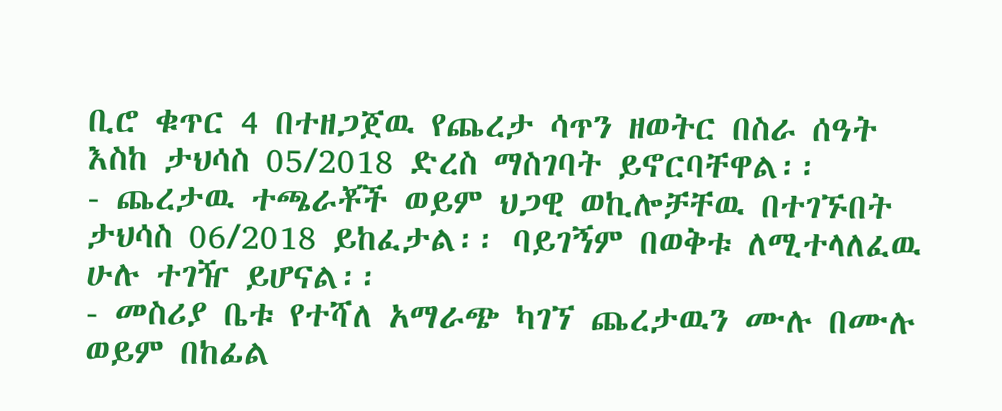ቢሮ ቁጥር 4 በተዘጋጀዉ የጨረታ ሳጥን ዘወትር በስራ ሰዓት እስከ ታህሳስ 05/2018 ድረስ ማስገባት ይኖርባቸዋል፡፡
- ጨረታዉ ተጫራቾች ወይም ህጋዊ ወኪሎቻቸዉ በተገኙበት ታህሳስ 06/2018 ይከፈታል፡፡ ባይገኝም በወቅቱ ለሚተላለፈዉ ሁሉ ተገዥ ይሆናል፡፡
- መስሪያ ቤቱ የተሻለ አማራጭ ካገኘ ጨረታዉን ሙሉ በሙሉ ወይም በከፊል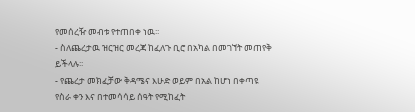የመሰረዥ መብቱ የተጠበቀ ነዉ፡፡
- ስለጨረታዉ ዝርዝር መረጃ ከፈለጉ ቢሮ በአካል በመገኘት መጠየቅ ይችላሉ፡፡
- የጨረታ መክፈቻው ቅዳሜና እሁድ ወይም በአል ከሆነ በቀጣዩ የስራ ቀን እና በተመሳሳይ ሰዓት የሚከፈት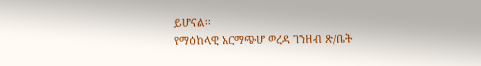ይሆናል፡፡
የማዕከላዊ አርማጭሆ ወረዳ ገንዘብ ጽ/ቤት